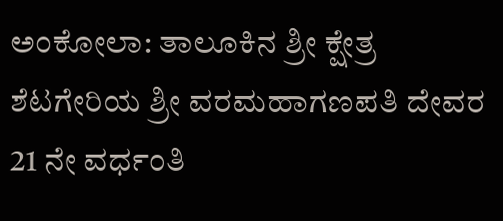ಅಂಕೋಲಾ: ತಾಲೂಕಿನ ಶ್ರೀ ಕ್ಷೇತ್ರ ಶೆಟಗೇರಿಯ ಶ್ರೀ ವರಮಹಾಗಣಪತಿ ದೇವರ 21 ನೇ ವರ್ಧಂತಿ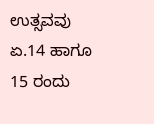ಉತ್ಸವವು ಏ.14 ಹಾಗೂ 15 ರಂದು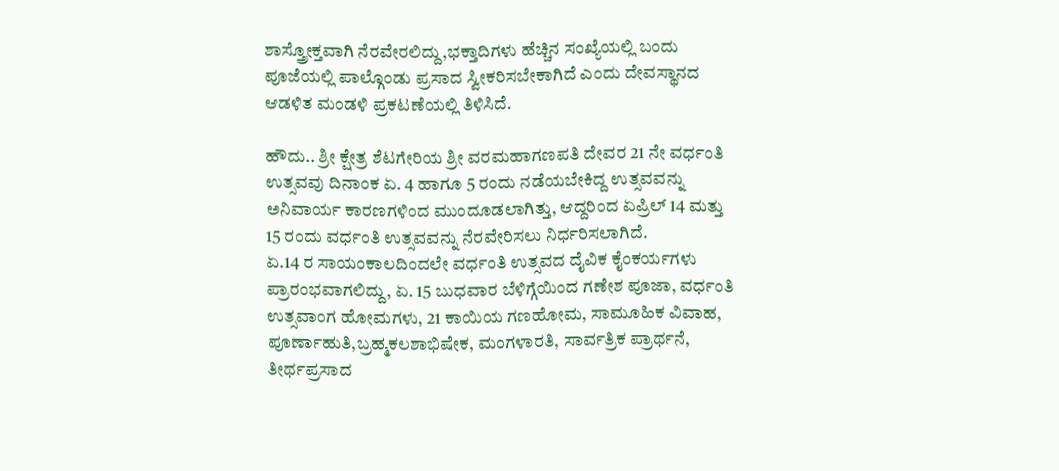ಶಾಸ್ತ್ರೋಕ್ತವಾಗಿ ನೆರವೇರಲಿದ್ದು,ಭಕ್ತಾದಿಗಳು ಹೆಚ್ಚಿನ ಸಂಖ್ಯೆಯಲ್ಲಿ ಬಂದು ಪೂಜೆಯಲ್ಲಿ ಪಾಲ್ಗೊಂಡು ಪ್ರಸಾದ ಸ್ವೀಕರಿಸಬೇಕಾಗಿದೆ ಎಂದು ದೇವಸ್ಥಾನದ ಆಡಳಿತ ಮಂಡಳಿ ಪ್ರಕಟಣೆಯಲ್ಲಿ ತಿಳಿಸಿದೆ.

ಹೌದು.. ಶ್ರೀ ಕ್ಷೇತ್ರ ಶೆಟಗೇರಿಯ ಶ್ರೀ ವರಮಹಾಗಣಪತಿ ದೇವರ 21 ನೇ ವರ್ಧಂತಿ ಉತ್ಸವವು ದಿನಾಂಕ ಏ. 4 ಹಾಗೂ 5 ರಂದು ನಡೆಯಬೇಕಿದ್ದ ಉತ್ಸವವನ್ನು ಅನಿವಾರ್ಯ ಕಾರಣಗಳಿಂದ ಮುಂದೂಡಲಾಗಿತ್ತು, ಆದ್ದರಿಂದ ಏಪ್ರಿಲ್ 14 ಮತ್ತು 15 ರಂದು ವರ್ಧಂತಿ ಉತ್ಸವವನ್ನು ನೆರವೇರಿಸಲು ನಿರ್ಧರಿಸಲಾಗಿದೆ.
ಏ.14 ರ ಸಾಯಂಕಾಲದಿಂದಲೇ ವರ್ಧಂತಿ ಉತ್ಸವದ ದೈವಿಕ ಕೈಂಕರ್ಯಗಳು ಪ್ರಾರಂಭವಾಗಲಿದ್ದು, ಏ. 15 ಬುಧವಾರ ಬೆಳಿಗ್ಗೆಯಿಂದ ಗಣೇಶ ಪೂಜಾ, ವರ್ಧಂತಿ ಉತ್ಸವಾಂಗ ಹೋಮಗಳು, 21 ಕಾಯಿಯ ಗಣಹೋಮ, ಸಾಮೂಹಿಕ ವಿವಾಹ, ಪೂರ್ಣಾಹುತಿ,ಬ್ರಹ್ಮಕಲಶಾಭಿಷೇಕ, ಮಂಗಳಾರತಿ, ಸಾರ್ವತ್ರಿಕ ಪ್ರಾರ್ಥನೆ, ತೀರ್ಥಪ್ರಸಾದ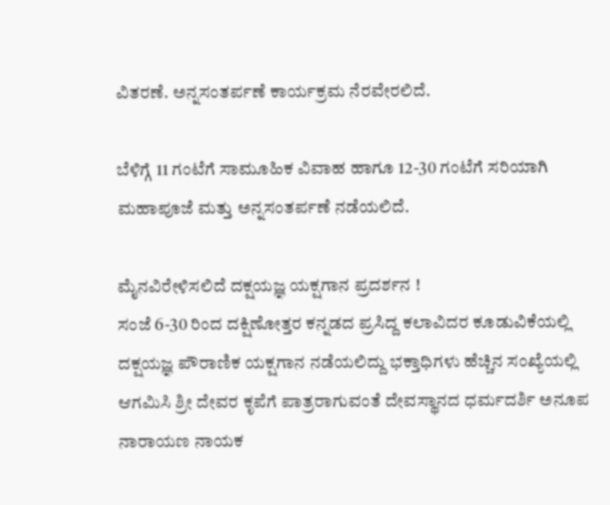ವಿತರಣೆ. ಅನ್ನಸಂತರ್ಪಣೆ ಕಾರ್ಯಕ್ರಮ ನೆರವೇರಲಿದೆ.

ಬೆಳಿಗ್ಗೆ 11 ಗಂಟೆಗೆ ಸಾಮೂಹಿಕ ವಿವಾಹ ಹಾಗೂ 12-30 ಗಂಟೆಗೆ ಸರಿಯಾಗಿ ಮಹಾಪೂಜೆ ಮತ್ತು ಅನ್ನಸಂತರ್ಪಣೆ ನಡೆಯಲಿದೆ.

ಮೈನವಿರೇಳಿಸಲಿದೆ ದಕ್ಷಯಜ್ಞ ಯಕ್ಷಗಾನ ಪ್ರದರ್ಶನ !
ಸಂಜೆ 6-30 ರಿಂದ ದಕ್ಷಿಣೋತ್ತರ ಕನ್ನಡದ ಪ್ರಸಿದ್ದ ಕಲಾವಿದರ ಕೂಡುವಿಕೆಯಲ್ಲಿ ದಕ್ಷಯಜ್ಞ ಪೌರಾಣಿಕ ಯಕ್ಷಗಾನ ನಡೆಯಲಿದ್ದು ಭಕ್ತಾಧಿಗಳು ಹೆಚ್ಚಿನ ಸಂಖ್ಯೆಯಲ್ಲಿ ಆಗಮಿಸಿ ಶ್ರೀ ದೇವರ ಕೃಪೆಗೆ ಪಾತ್ರರಾಗುವಂತೆ ದೇವಸ್ಥಾನದ ಧರ್ಮದರ್ಶಿ ಅನೂಪ ನಾರಾಯಣ ನಾಯಕ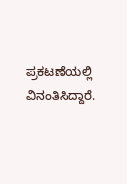ಪ್ರಕಟಣೆಯಲ್ಲಿ ವಿನಂತಿಸಿದ್ದಾರೆ.